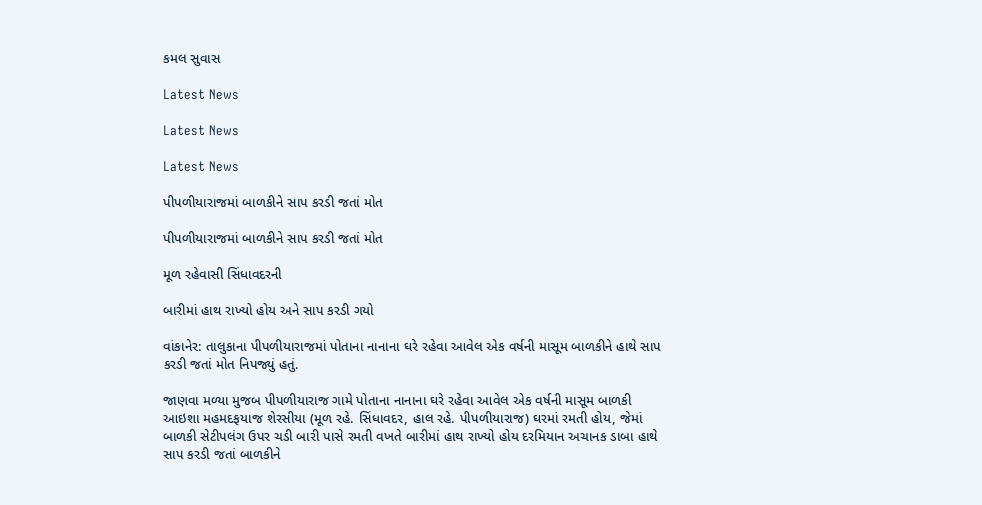કમલ સુવાસ

Latest News

Latest News

Latest News

પીપળીયારાજમાં બાળકીને સાપ કરડી જતાં મોત

પીપળીયારાજમાં બાળકીને સાપ કરડી જતાં મોત

મૂળ રહેવાસી સિંધાવદરની

બારીમાં હાથ રાખ્યો હોય અને સાપ કરડી ગયો

વાંકાનેર: તાલુકાના પીપળીયારાજમાં પોતાના નાનાના ઘરે રહેવા આવેલ એક વર્ષની માસૂમ બાળકીને હાથે સાપ કરડી જતાં મોત નિપજ્યું હતું.

જાણવા મળ્યા મુજબ પીપળીયારાજ ગામે પોતાના નાનાના ઘરે રહેવા આવેલ એક વર્ષની માસૂમ બાળકી આઇશા મહમદફયાજ શેરસીયા (મૂળ રહે. સિંધાવદર, હાલ રહે. પીપળીયારાજ) ઘરમાં રમતી હોય, જેમાં બાળકી સેટીપલંગ ઉપર ચડી બારી પાસે રમતી વખતે બારીમાં હાથ રાખ્યો હોય દરમિયાન અચાનક ડાબા હાથે સાપ કરડી જતાં બાળકીને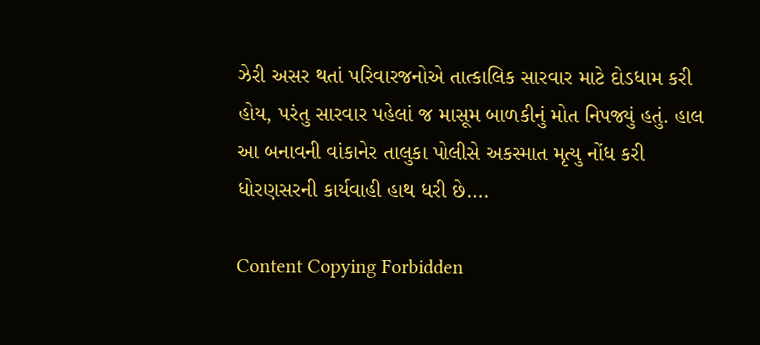ઝેરી અસર થતાં પરિવારજનોએ તાત્કાલિક સારવાર માટે દોડધામ કરી હોય, પરંતુ સારવાર પહેલાં જ માસૂમ બાળકીનું મોત નિપજ્યું હતું. હાલ આ બનાવની વાંકાનેર તાલુકા પોલીસે અકસ્માત મૃત્યુ નોંધ કરી ધોરણસરની કાર્યવાહી હાથ ધરી છે….

Content Copying Forbidden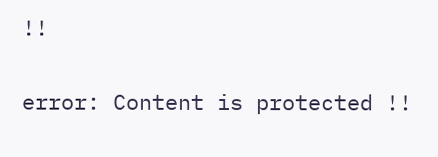!!

error: Content is protected !!